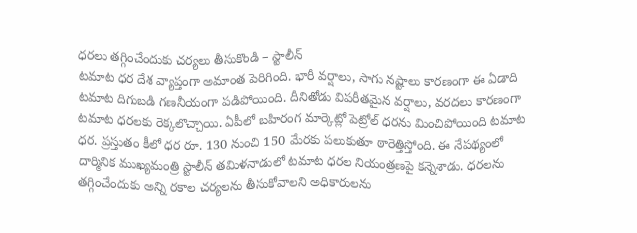ధరలు తగ్గించేందుకు చర్యలు తీసుకొండి – స్టాలీన్
టమాట ధర దేశ వ్యాప్తంగా అమాంత పెరిగింది. భారీ వర్షాలు, సాగు నష్టాలు కారణంగా ఈ ఏడాది టమాట దిగుబడి గణనీయంగా పడిపోయింది. దీనితోడు విపరీతమైన వర్షాలు, వరదలు కారణంగా టమాట ధరలకు రెక్కలొచ్చాయి. ఏపీలో బహిరంగ మార్కెట్లో పెట్రోల్ ధరను మించిపోయింది టమాట ధర. ప్రస్తుతం కీలో ధర రూ. 130 నుంచి 150 మేరకు పలుకుతూ ఠారెత్తిస్తోంది. ఈ నేపథ్యంలో దార్మినిక ముఖ్యమంత్రి స్టాలీన్ తమిళనాడులో టమాట ధరల నియంత్రణపై కన్నెశాడు. ధరలను తగ్గించేందుకు అన్ని రకాల చర్యలను తీసుకోవాలని అధికారులను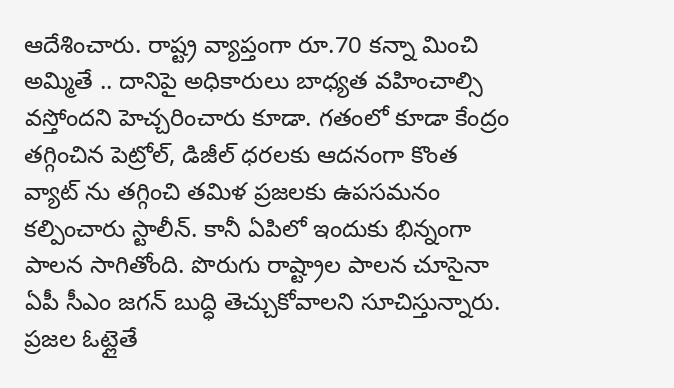ఆదేశించారు. రాష్ట్ర వ్యాప్తంగా రూ.70 కన్నా మించి అమ్మితే .. దానిపై అధికారులు బాధ్యత వహించాల్సి వస్తోందని హెచ్చరించారు కూడా. గతంలో కూడా కేంద్రం తగ్గించిన పెట్రోల్, డిజీల్ ధరలకు ఆదనంగా కొంత వ్యాట్ ను తగ్గించి తమిళ ప్రజలకు ఉపసమనం కల్పించారు స్టాలీన్. కానీ ఏపిలో ఇందుకు భిన్నంగా పాలన సాగితోంది. పొరుగు రాష్ట్రాల పాలన చూసైనా ఏపీ సీఎం జగన్ బుద్ధి తెచ్చుకోవాలని సూచిస్తున్నారు. ప్రజల ఓట్లైతే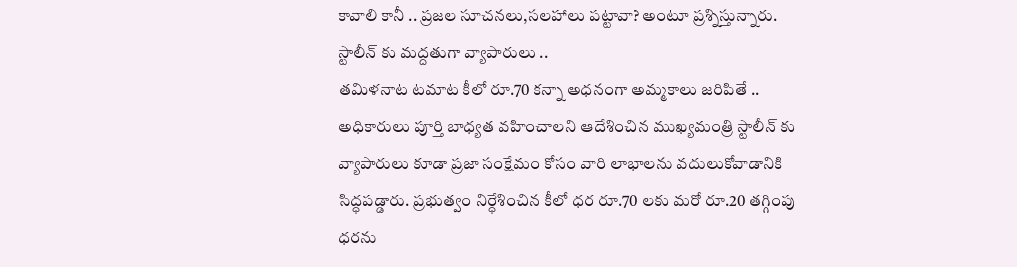కావాలి కానీ .. ప్రజల సూచనలు,సలహాలు పట్టావా? అంటూ ప్రశ్నిస్తున్నారు.
స్టాలీన్ కు మద్దతుగా వ్యాపారులు ..
తమిళనాట టమాట కీలో రూ.70 కన్నా అధనంగా అమ్మకాలు జరిపితే .. అధికారులు పూర్తి బాధ్యత వహించాలని ఆదేశించిన ముఖ్యమంత్రి స్టాలీన్ కు వ్యాపారులు కూడా ప్రజా సంక్షేమం కోసం వారి లాభాలను వదులుకోవాడానికి సిద్ధపడ్డారు. ప్రభుత్వం నిర్ధేశించిన కీలో ధర రూ.70 లకు మరో రూ.20 తగ్గింపు ధరను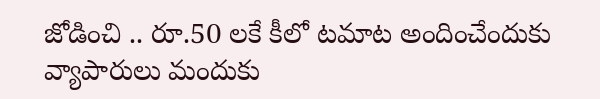జోడించి .. రూ.50 లకే కీలో టమాట అందించేందుకు వ్యాపారులు మందుకు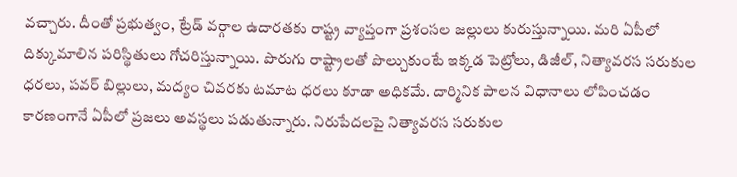వచ్చారు. దీంతో ప్రభుత్వం, ట్రేడ్ వర్గాల ఉదారతకు రాష్ట్ర వ్యాప్తంగా ప్రశంసల జల్లులు కురుస్తున్నాయి. మరి ఏపీలో దిక్కుమాలిన పరిస్థితులు గోచరిస్తున్నాయి. పొరుగు రాష్ట్రాలతో పొల్చుకుంటే ఇక్కడ పెట్రోలు, డిజీల్, నిత్యావరస సరుకుల ధరలు, పవర్ బిల్లులు, మద్యం చివరకు టమాట ధరలు కూడా అధికమే. దార్మినిక పాలన విధానాలు లోపించడం కారణంగానే ఏపీలో ప్రజలు అవస్థలు పడుతున్నారు. నిరుపేదలపై నిత్యావరస సరుకుల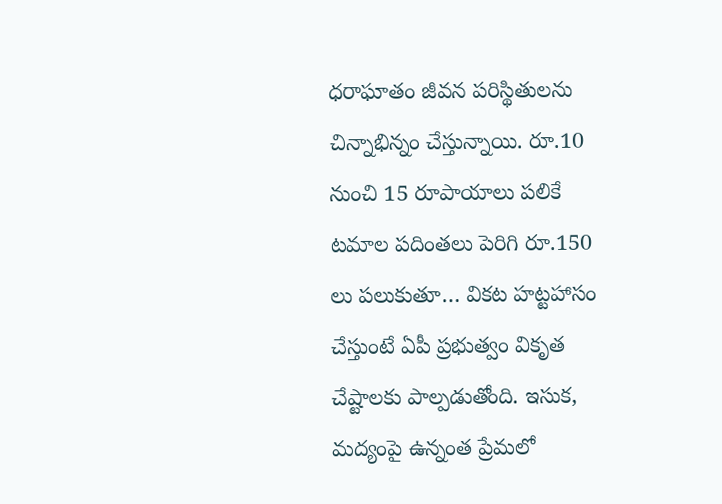ధరాఘాతం జీవన పరిస్థితులను చిన్నాభిన్నం చేస్తున్నాయి. రూ.10 నుంచి 15 రూపాయాలు పలికే టమాల పదింతలు పెరిగి రూ.150 లు పలుకుతూ… వికట హట్టహాసం చేస్తుంటే ఏపీ ప్రభుత్వం వికృత చేష్టాలకు పాల్పడుతోంది. ఇసుక, మద్యంపై ఉన్నంత ప్రేమలో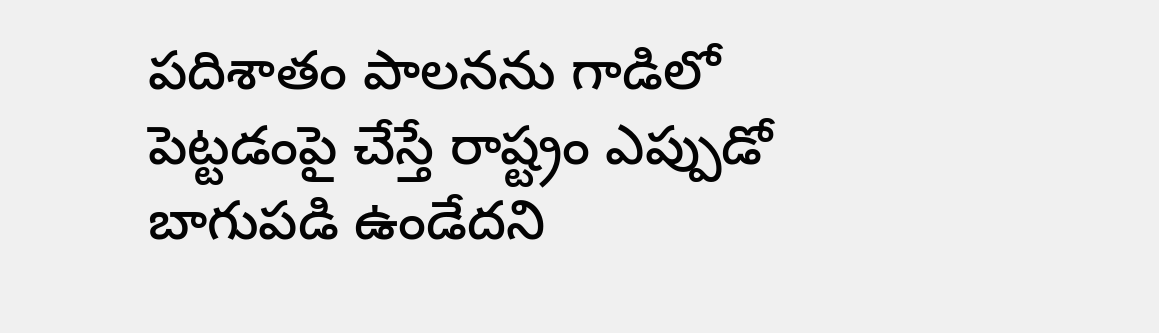పదిశాతం పాలనను గాడిలో పెట్టడంపై చేస్తే రాష్ట్రం ఎప్పుడో బాగుపడి ఉండేదని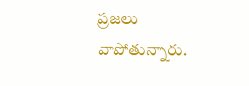ప్రజలు వాపోతున్నారు.